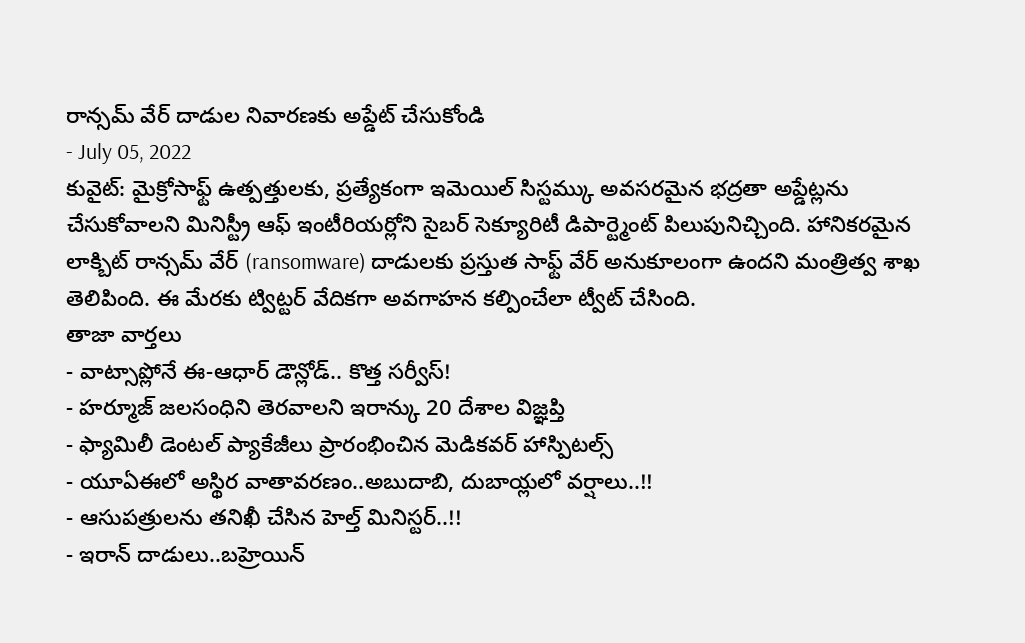రాన్సమ్ వేర్ దాడుల నివారణకు అప్డేట్ చేసుకోండి
- July 05, 2022
కువైట్: మైక్రోసాఫ్ట్ ఉత్పత్తులకు, ప్రత్యేకంగా ఇమెయిల్ సిస్టమ్కు అవసరమైన భద్రతా అప్డేట్లను చేసుకోవాలని మినిస్ట్రీ ఆఫ్ ఇంటీరియర్లోని సైబర్ సెక్యూరిటీ డిపార్ట్మెంట్ పిలుపునిచ్చింది. హానికరమైన లాక్బిట్ రాన్సమ్ వేర్ (ransomware) దాడులకు ప్రస్తుత సాఫ్ట్ వేర్ అనుకూలంగా ఉందని మంత్రిత్వ శాఖ తెలిపింది. ఈ మేరకు ట్విట్టర్ వేదికగా అవగాహన కల్పించేలా ట్వీట్ చేసింది.
తాజా వార్తలు
- వాట్సాప్లోనే ఈ-ఆధార్ డౌన్లోడ్.. కొత్త సర్వీస్!
- హర్మూజ్ జలసంధిని తెరవాలని ఇరాన్కు 20 దేశాల విజ్ఞప్తి
- ఫ్యామిలీ డెంటల్ ప్యాకేజీలు ప్రారంభించిన మెడికవర్ హాస్పిటల్స్
- యూఏఈలో అస్థిర వాతావరణం..అబుదాబి, దుబాయ్లలో వర్షాలు..!!
- ఆసుపత్రులను తనిఖీ చేసిన హెల్త్ మినిస్టర్..!!
- ఇరాన్ దాడులు..బహ్రెయిన్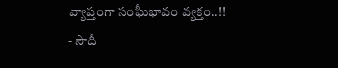వ్యాప్తంగా సంఘీభావం వ్యక్తం..!!
- సౌదీ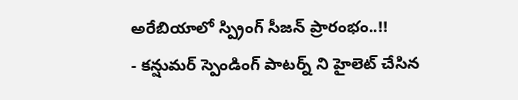అరేబియాలో స్ప్రింగ్ సీజన్ ప్రారంభం..!!
- కన్షుమర్ స్పెండింగ్ పాటర్న్ ని హైలెట్ చేసిన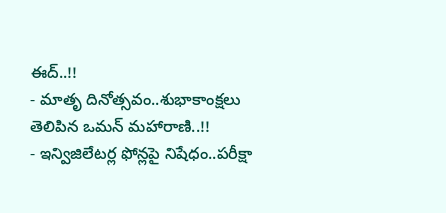ఈద్..!!
- మాతృ దినోత్సవం..శుభాకాంక్షలు తెలిపిన ఒమన్ మహారాణి..!!
- ఇన్విజిలేటర్ల ఫోన్లపై నిషేధం..పరీక్షా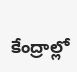కేంద్రాల్లో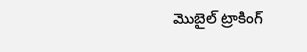మొబైల్ ట్రాకింగ్